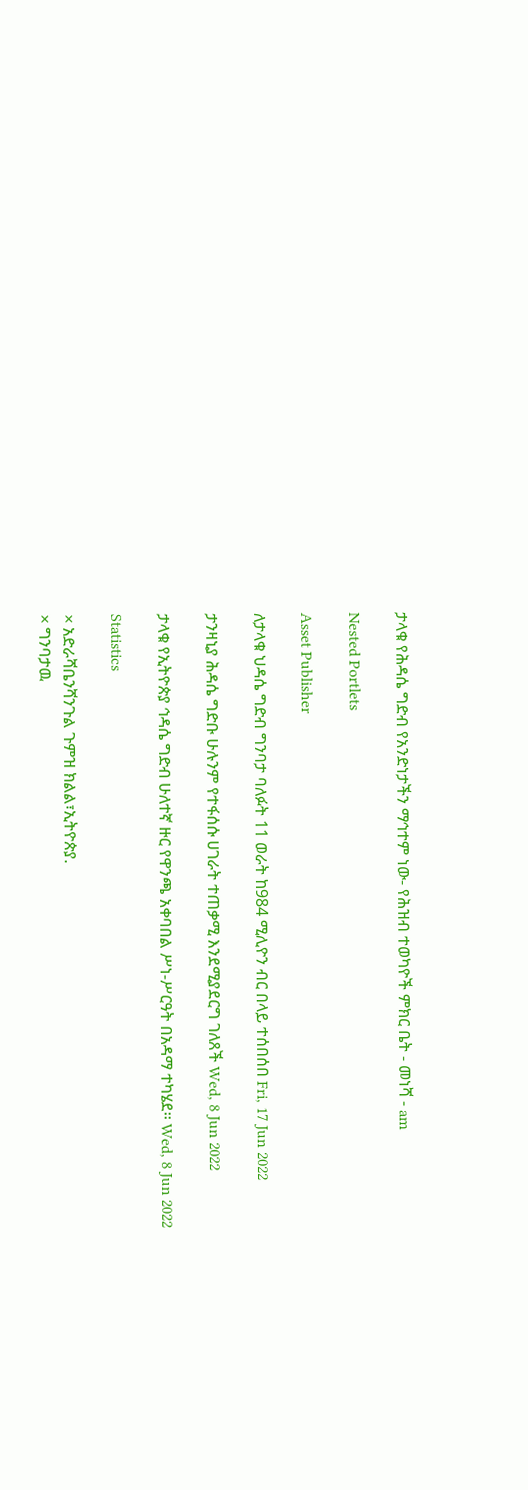ታላቁ የሕዳሴ ግድብ የአንድነታችን ማኅተም ነው- የሕዝብ ተወካዮች ምክር ቤት - መነሻ - am

Nested Portlets

Asset Publisher

ለታላቁ ህዳሴ ግድብ ግንባታ ባለፉት 11 ወራት ከ984 ሚሊዮን ብር በላይ ተሰበሰበ Fri, 17 Jun 2022

ታንዛኒያ ሕዳሴ ግድቡ ሁሉንም የተፋሰሱ ሀገራት ተጠቃሚ እንደሚያደርግ ገለጸች Wed, 8 Jun 2022

ታላቁ የኢትዮጵያ ኅዳሴ ግድብ ሁለተኛ ዙር የዋንጫ አቀባበል ሥነ-ሥርዓት በአዳማ ተካሄደ፡፡ Wed, 8 Jun 2022

Statistics

× አድራሻቤንሻንጉል ጉምዝ ክልል፣ኢትዮጵያ.
× ግንባታዉ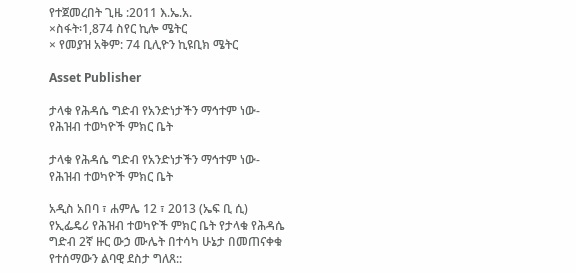የተጀመረበት ጊዜ :2011 እ.ኤ.አ.
×ስፋት፡1,874 ስየር ኪሎ ሜትር
× የመያዝ አቅም: 74 ቢሊዮን ኪዩቢክ ሜትር

Asset Publisher

ታላቁ የሕዳሴ ግድብ የአንድነታችን ማኅተም ነው- የሕዝብ ተወካዮች ምክር ቤት

ታላቁ የሕዳሴ ግድብ የአንድነታችን ማኅተም ነው- የሕዝብ ተወካዮች ምክር ቤት

አዲስ አበባ ፣ ሐምሌ 12 ፣ 2013 (ኤፍ ቢ ሲ) የኢፌዴሪ የሕዝብ ተወካዮች ምክር ቤት የታላቁ የሕዳሴ ግድብ 2ኛ ዙር ውኃ ሙሌት በተሳካ ሁኔታ በመጠናቀቁ የተሰማውን ልባዊ ደስታ ግለጸ::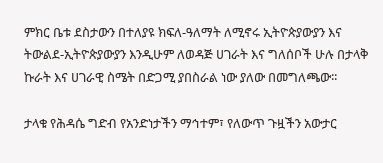ምክር ቤቱ ደስታውን በተለያዩ ክፍለ-ዓለማት ለሚኖሩ ኢትዮጵያውያን እና ትውልደ-ኢትዮጵያውያን እንዲሁም ለወዳጅ ሀገራት እና ግለሰቦች ሁሉ በታላቅ ኩራት እና ሀገራዊ ስሜት በድጋሚ ያበስራል ነው ያለው በመግለጫው፡፡

ታላቁ የሕዳሴ ግድብ የአንድነታችን ማኅተም፣ የለውጥ ጉዟችን አውታር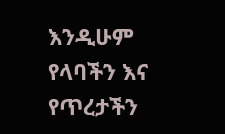እንዲሁም የላባችን እና የጥረታችን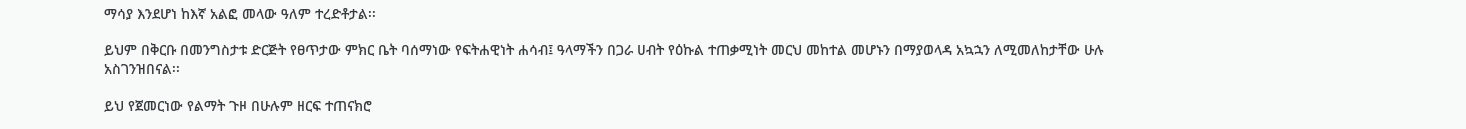ማሳያ እንደሆነ ከእኛ አልፎ መላው ዓለም ተረድቶታል፡፡

ይህም በቅርቡ በመንግስታቱ ድርጅት የፀጥታው ምክር ቤት ባሰማነው የፍትሐዊነት ሐሳብ፤ ዓላማችን በጋራ ሀብት የዕኩል ተጠቃሚነት መርህ መከተል መሆኑን በማያወላዳ አኳኋን ለሚመለከታቸው ሁሉ አስገንዝበናል፡፡

ይህ የጀመርነው የልማት ጉዞ በሁሉም ዘርፍ ተጠናክሮ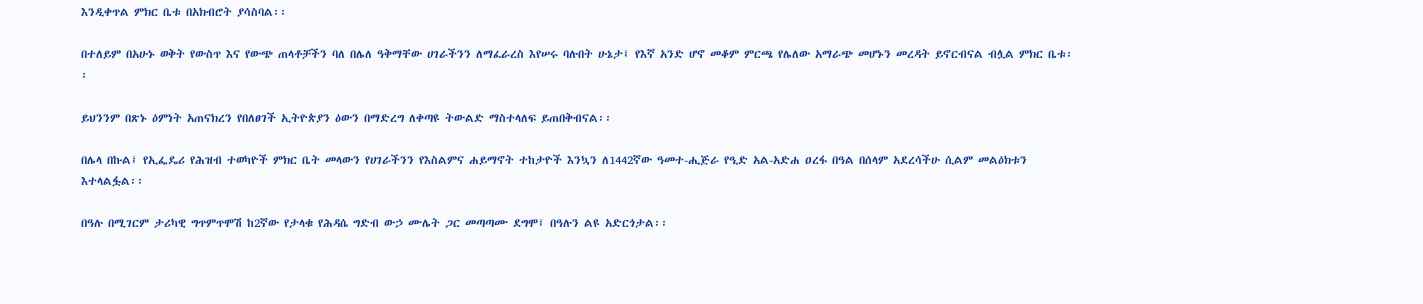እንዲቀጥል ምክር ቤቱ በአክብሮት ያሳስባል፡፡

በተለይም በአሁኑ ወቅት የውስጥ እና የውጭ ጠላቶቻችን ባለ በሌለ ዓቅማቸው ሀገራችንን ለማፈራረስ እየሠሩ ባሉበት ሁኔታ፤ የእኛ አንድ ሆኖ መቆም ምርጫ የሌለው አማራጭ መሆኑን መረዳት ይኖርብናል ብሏል ምክር ቤቱ፡፡

ይህንንም በጽኑ ዕምነት አጠናክረን የበለፀገች ኢትዮጵያን ዕውን በማድረግ ለቀጣዩ ትውልድ ማስተላለፍ ይጠበቅብናል፡፡

በሌላ በኩል፤ የኢፌዴሪ የሕዝብ ተወካዮች ምክር ቤት መላውን የሀገራችንን የእስልምና ሐይማኖት ተከታዮች እንኳን ለ1442ኛው ዓመተ-ሒጅራ የዒድ አል-አድሐ ዐረፋ በዓል በሰላም አደረሳችሁ ሲልም መልዕክቱን እተላልፏል፡፡

በዓሉ በሚገርም ታሪካዊ ግጥምጥሞሽ ከ2ኛው የታላቁ የሕዳሴ ግድብ ውኃ ሙሌት ጋር መጣጣሙ ደግሞ፤ በዓሉን ልዩ አድርጎታል፡፡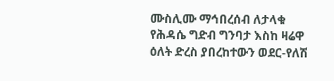ሙስሊሙ ማኅበረሰብ ለታላቁ የሕዳሴ ግድብ ግንባታ እስከ ዛሬዋ ዕለት ድረስ ያበረከተውን ወደር-የለሽ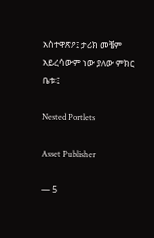አስተዋጽዖ፤ ታሪክ መቼም አይረሳውም ነው ያለው ምክር ቤቱ፡፤

Nested Portlets

Asset Publisher

— 5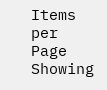Items per Page
Showing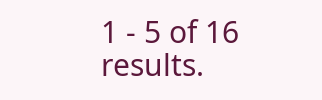1 - 5 of 16 results.